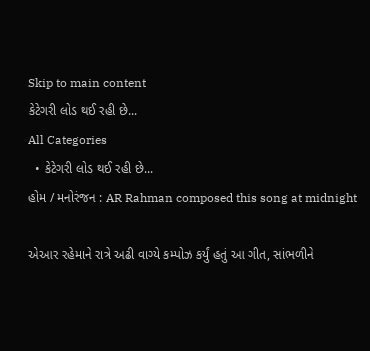Skip to main content
કેટેગરી લોડ થઈ રહી છે...
All Categories
  • કેટેગરી લોડ થઈ રહી છે...
હોમ / મનોરંજન : AR Rahman composed this song at midnight

એઆર રહેમાને રાત્રે અઢી વાગ્યે કમ્પોઝ કર્યું હતું આ ગીત, સાંભળીને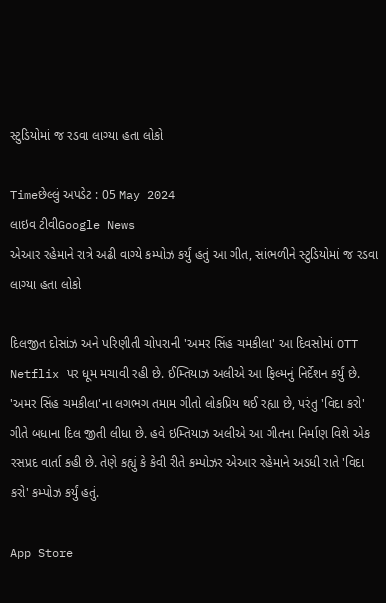સ્ટુડિયોમાં જ રડવા લાગ્યા હતા લોકો

Timeછેલ્લું અપડેટ : 05 May 2024
લાઇવ ટીવીGoogle News
એઆર રહેમાને રાત્રે અઢી વાગ્યે કમ્પોઝ કર્યું હતું આ ગીત, સાંભળીને સ્ટુડિયોમાં જ રડવા લાગ્યા હતા લોકો

દિલજીત દોસાંઝ અને પરિણીતી ચોપરાની 'અમર સિંહ ચમકીલા' આ દિવસોમાં OTT Netflix પર ધૂમ મચાવી રહી છે. ઈમ્તિયાઝ અલીએ આ ફિલ્મનું નિર્દેશન કર્યું છે. 'અમર સિંહ ચમકીલા'ના લગભગ તમામ ગીતો લોકપ્રિય થઈ રહ્યા છે, પરંતુ 'વિદા કરો' ગીતે બધાના દિલ જીતી લીધા છે. હવે ઇમ્તિયાઝ અલીએ આ ગીતના નિર્માણ વિશે એક રસપ્રદ વાર્તા કહી છે. તેણે કહ્યું કે કેવી રીતે કમ્પોઝર એઆર રહેમાને અડધી રાતે 'વિદા કરો' કમ્પોઝ કર્યું હતું.

App Store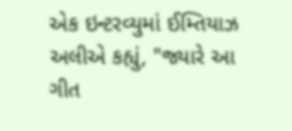એક ઇન્ટરવ્યુમાં ઈમ્તિયાઝ અલીએ કહ્યું, "જ્યારે આ ગીત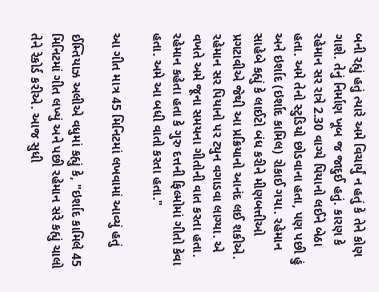બની રહ્યું હતું ત્યારે અમે વિચાર્યું ન હતું કે તેને કોણ ગાશે. તેનું નિર્માણ ખૂબ જ જાદુઈ હતું. કારણ કે રહેમાન સર રાત્રે 2.30 વાગ્યે પિયાનો લઈને બેઠા હતા. અમે તેનો સ્ટુડિયો છોડવાના હતા, પણ પછી હું અને ઇર્શાદ (ઇર્શાદ કામિલ) રોકાઈ ગયા. રહેમાન સાહેબે કહ્યું કે લાઈટો બંધ કરીને મીણબત્તીઓ પ્રગટાવીએ જેથી આ પ્રક્રિયાનો આનંદ લઈ શકીએ. રહેમાન સર પિયાનો પર ટ્યુન વગાડવા લાગ્યા. એ વખતે અમે જૂના સમયના ગીતોની વાત કરતા હતા. રહેમાન કહેતા હતા કે ગુરુ દત્તની ફિલ્મોમાં ગીતો કેવા હતા. અમે આ બધી વાતો કરતા હતા."

આ ગીત માત્ર 45 મિનિટમાં લખવામાં આવ્યું હતું

ઈમ્તિયાઝ અલીએ વધુમાં કહ્યું કે, "ઇર્શાદ કામિલે 45 મિનિટમાં ગીત લખ્યું અને પછી રહેમાન સરે કહ્યું ચાલો તેને રેકોર્ડ કરીએ. આજ સુધી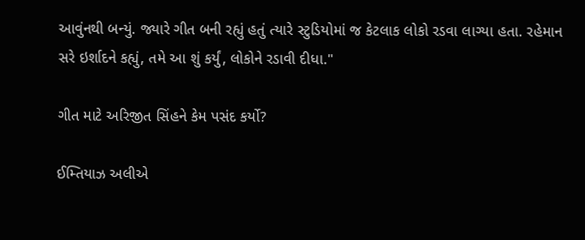આવુંનથી બન્યું. જ્યારે ગીત બની રહ્યું હતું ત્યારે સ્ટુડિયોમાં જ કેટલાક લોકો રડવા લાગ્યા હતા. રહેમાન સરે ઇર્શાદને કહ્યું, તમે આ શું કર્યું, લોકોને રડાવી દીધા."

ગીત માટે અરિજીત સિંહને કેમ પસંદ કર્યો?

ઈમ્તિયાઝ અલીએ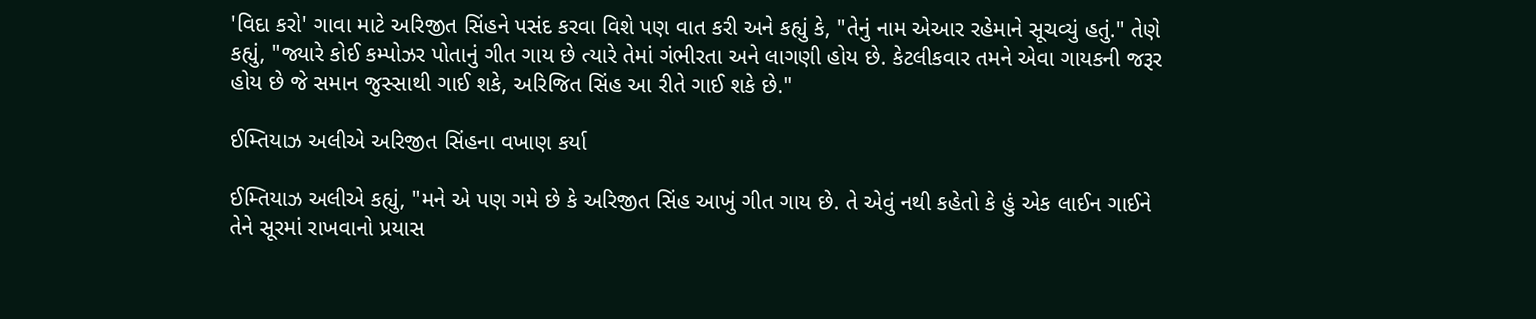'વિદા કરો' ગાવા માટે અરિજીત સિંહને પસંદ કરવા વિશે પણ વાત કરી અને કહ્યું કે, "તેનું નામ એઆર રહેમાને સૂચવ્યું હતું." તેણે કહ્યું, "જ્યારે કોઈ કમ્પોઝર પોતાનું ગીત ગાય છે ત્યારે તેમાં ગંભીરતા અને લાગણી હોય છે. કેટલીકવાર તમને એવા ગાયકની જરૂર હોય છે જે સમાન જુસ્સાથી ગાઈ શકે, અરિજિત સિંહ આ રીતે ગાઈ શકે છે."

ઈમ્તિયાઝ અલીએ અરિજીત સિંહના વખાણ કર્યા

ઈમ્તિયાઝ અલીએ કહ્યું, "મને એ પણ ગમે છે કે અરિજીત સિંહ આખું ગીત ગાય છે. તે એવું નથી કહેતો કે હું એક લાઈન ગાઈને તેને સૂરમાં રાખવાનો પ્રયાસ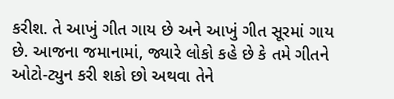કરીશ. તે આખું ગીત ગાય છે અને આખું ગીત સૂરમાં ગાય છે. આજના જમાનામાં, જ્યારે લોકો કહે છે કે તમે ગીતને ઓટો-ટ્યુન કરી શકો છો અથવા તેને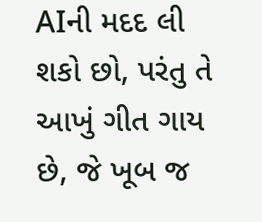AIની મદદ લી શકો છો, પરંતુ તે આખું ગીત ગાય છે, જે ખૂબ જ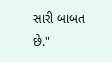સારી બાબત છે."